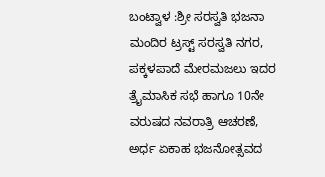ಬಂಟ್ವಾಳ :ಶ್ರೀ ಸರಸ್ವತಿ ಭಜನಾ ಮಂದಿರ ಟ್ರಸ್ಟ್ ಸರಸ್ವತಿ ನಗರ, ಪಕ್ಕಳಪಾದೆ ಮೇರಮಜಲು ಇದರ ತ್ರೈಮಾಸಿಕ ಸಭೆ ಹಾಗೂ 10ನೇ ವರುಷದ ನವರಾತ್ರಿ ಆಚರಣೆ, ಅರ್ಧ ಏಕಾಹ ಭಜನೋತ್ಸವದ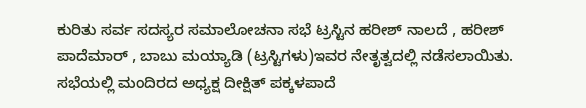ಕುರಿತು ಸರ್ವ ಸದಸ್ಯರ ಸಮಾಲೋಚನಾ ಸಭೆ ಟ್ರಸ್ಟಿನ ಹರೀಶ್ ನಾಲದೆ , ಹರೀಶ್ ಪಾದೆಮಾರ್ , ಬಾಬು ಮಯ್ಯಾಡಿ (ಟ್ರಸ್ಟಿಗಳು)ಇವರ ನೇತೃತ್ವದಲ್ಲಿ ನಡೆಸಲಾಯಿತು.
ಸಭೆಯಲ್ಲಿ ಮಂದಿರದ ಅಧ್ಯಕ್ಷ ದೀಕ್ಷಿತ್ ಪಕ್ಕಳಪಾದೆ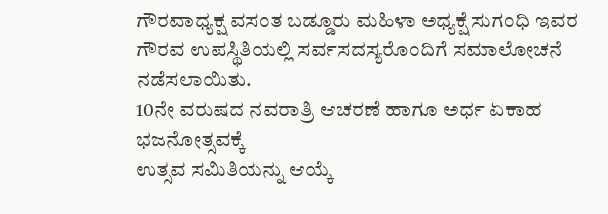ಗೌರವಾಧ್ಯಕ್ಷ ವಸಂತ ಬಡ್ಡೂರು ಮಹಿಳಾ ಅಧ್ಯಕ್ಷೆ ಸುಗಂಧಿ ಇವರ ಗೌರವ ಉಪಸ್ಥಿತಿಯಲ್ಲಿ ಸರ್ವಸದಸ್ಯರೊಂದಿಗೆ ಸಮಾಲೋಚನೆ ನಡೆಸಲಾಯಿತು.
10ನೇ ವರುಷದ ನವರಾತ್ರಿ ಆಚರಣೆ ಹಾಗೂ ಅರ್ಧ ಏಕಾಹ ಭಜನೋತ್ಸವಕ್ಕೆ
ಉತ್ಸವ ಸಮಿತಿಯನ್ನು ಆಯ್ಕೆ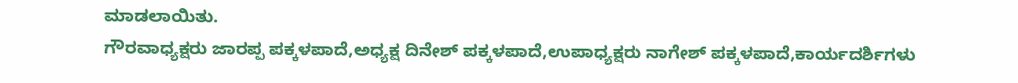ಮಾಡಲಾಯಿತು.
ಗೌರವಾಧ್ಯಕ್ಷರು ಜಾರಪ್ಪ ಪಕ್ಕಳಪಾದೆ,ಅಧ್ಯಕ್ಷ ದಿನೇಶ್ ಪಕ್ಕಳಪಾದೆ,ಉಪಾಧ್ಯಕ್ಷರು ನಾಗೇಶ್ ಪಕ್ಕಳಪಾದೆ,ಕಾರ್ಯದರ್ಶಿಗಳು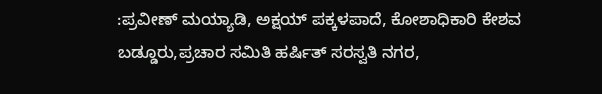:ಪ್ರವೀಣ್ ಮಯ್ಯಾಡಿ, ಅಕ್ಷಯ್ ಪಕ್ಕಳಪಾದೆ, ಕೋಶಾಧಿಕಾರಿ ಕೇಶವ ಬಡ್ಡೂರು,ಪ್ರಚಾರ ಸಮಿತಿ ಹರ್ಷಿತ್ ಸರಸ್ವತಿ ನಗರ,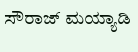ಸೌರಾಜ್ ಮಯ್ಯಾಡಿ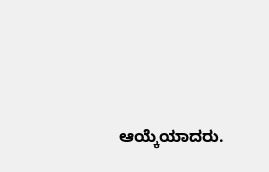ಆಯ್ಕೆಯಾದರು.